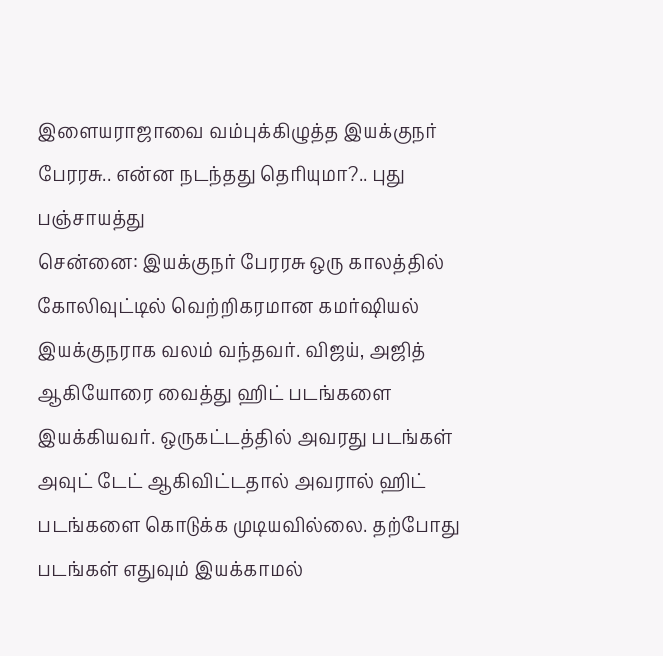இளையராஜாவை வம்புக்கிழுத்த இயக்குநர் பேரரசு.. என்ன நடந்தது தெரியுமா?.. புது பஞ்சாயத்து
சென்னை: இயக்குநர் பேரரசு ஒரு காலத்தில் கோலிவுட்டில் வெற்றிகரமான கமர்ஷியல் இயக்குநராக வலம் வந்தவர். விஜய், அஜித் ஆகியோரை வைத்து ஹிட் படங்களை இயக்கியவர். ஒருகட்டத்தில் அவரது படங்கள் அவுட் டேட் ஆகிவிட்டதால் அவரால் ஹிட் படங்களை கொடுக்க முடியவில்லை. தற்போது படங்கள் எதுவும் இயக்காமல்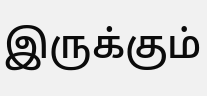இருக்கும்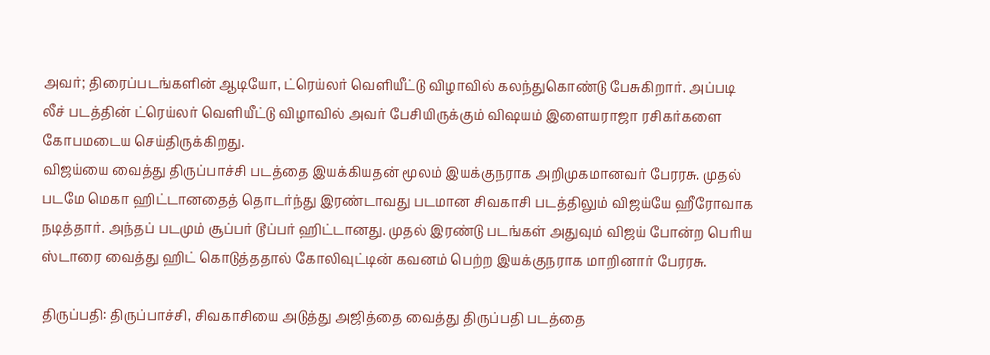அவர்; திரைப்படங்களின் ஆடியோ, ட்ரெய்லர் வெளியீட்டு விழாவில் கலந்துகொண்டு பேசுகிறார். அப்படி லீச் படத்தின் ட்ரெய்லர் வெளியீட்டு விழாவில் அவர் பேசியிருக்கும் விஷயம் இளையராஜா ரசிகர்களை கோபமடைய செய்திருக்கிறது.
விஜய்யை வைத்து திருப்பாச்சி படத்தை இயக்கியதன் மூலம் இயக்குநராக அறிமுகமானவர் பேரரசு. முதல் படமே மெகா ஹிட்டானதைத் தொடர்ந்து இரண்டாவது படமான சிவகாசி படத்திலும் விஜய்யே ஹீரோவாக நடித்தார். அந்தப் படமும் சூப்பர் டூப்பர் ஹிட்டானது. முதல் இரண்டு படங்கள் அதுவும் விஜய் போன்ற பெரிய ஸ்டாரை வைத்து ஹிட் கொடுத்ததால் கோலிவுட்டின் கவனம் பெற்ற இயக்குநராக மாறினார் பேரரசு.

திருப்பதி: திருப்பாச்சி, சிவகாசியை அடுத்து அஜித்தை வைத்து திருப்பதி படத்தை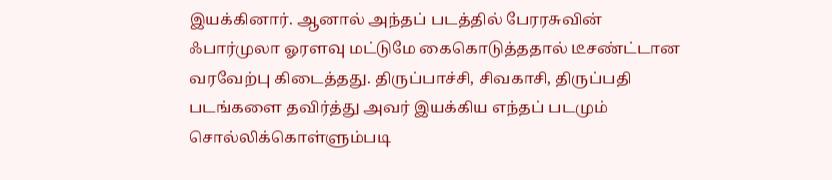இயக்கினார். ஆனால் அந்தப் படத்தில் பேரரசுவின் ஃபார்முலா ஓரளவு மட்டுமே கைகொடுத்ததால் டீசண்ட்டான வரவேற்பு கிடைத்தது. திருப்பாச்சி, சிவகாசி, திருப்பதி படங்களை தவிர்த்து அவர் இயக்கிய எந்தப் படமும் சொல்லிக்கொள்ளும்படி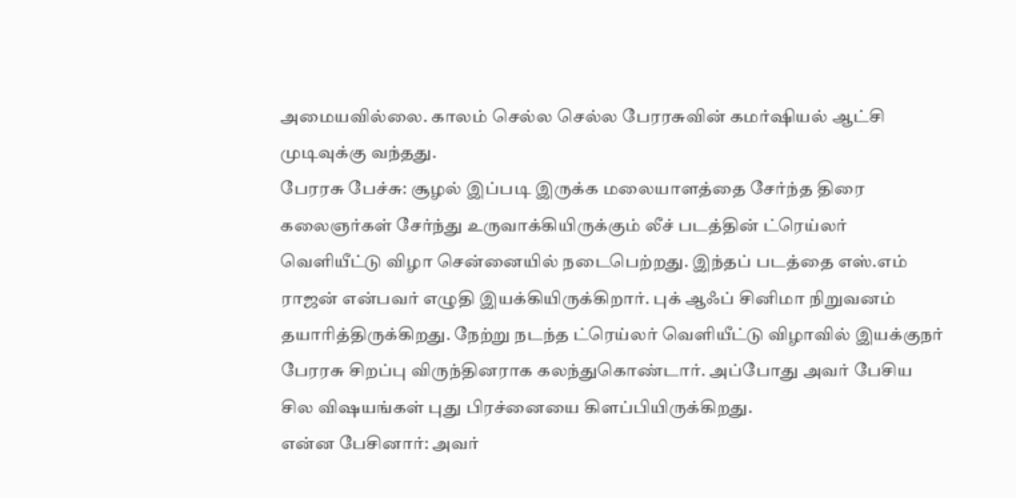அமையவில்லை. காலம் செல்ல செல்ல பேரரசுவின் கமர்ஷியல் ஆட்சி முடிவுக்கு வந்தது.
பேரரசு பேச்சு: சூழல் இப்படி இருக்க மலையாளத்தை சேர்ந்த திரை கலைஞர்கள் சேர்ந்து உருவாக்கியிருக்கும் லீச் படத்தின் ட்ரெய்லர் வெளியீட்டு விழா சென்னையில் நடைபெற்றது. இந்தப் படத்தை எஸ்.எம் ராஜன் என்பவர் எழுதி இயக்கியிருக்கிறார். புக் ஆஃப் சினிமா நிறுவனம் தயாரித்திருக்கிறது. நேற்று நடந்த ட்ரெய்லர் வெளியீட்டு விழாவில் இயக்குநர் பேரரசு சிறப்பு விருந்தினராக கலந்துகொண்டார். அப்போது அவர் பேசிய சில விஷயங்கள் புது பிரச்னையை கிளப்பியிருக்கிறது.
என்ன பேசினார்: அவர்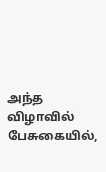அந்த விழாவில் பேசுகையில்,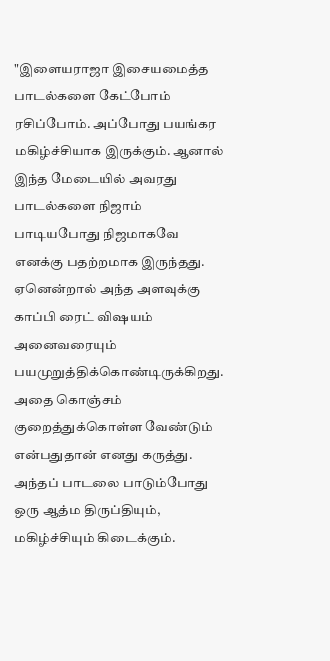"இளையராஜா இசையமைத்த பாடல்களை கேட்போம் ரசிப்போம். அப்போது பயங்கர மகிழ்ச்சியாக இருக்கும். ஆனால் இந்த மேடையில் அவரது பாடல்களை நிஜாம் பாடியபோது நிஜமாகவே எனக்கு பதற்றமாக இருந்தது. ஏனென்றால் அந்த அளவுக்கு காப்பி ரைட் விஷயம் அனைவரையும் பயமுறுத்திக்கொண்டிருக்கிறது. அதை கொஞ்சம் குறைத்துக்கொள்ள வேண்டும் என்பதுதான் எனது கருத்து. அந்தப் பாடலை பாடும்போது ஒரு ஆத்ம திருப்தியும், மகிழ்ச்சியும் கிடைக்கும்.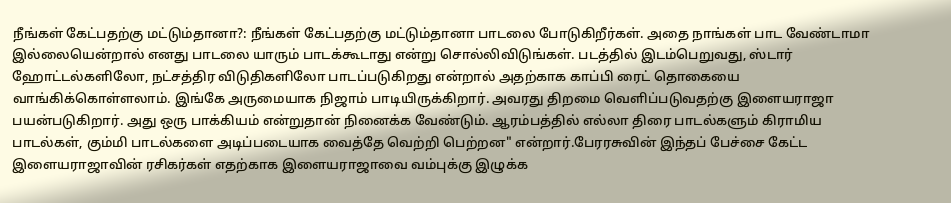நீங்கள் கேட்பதற்கு மட்டும்தானா?: நீங்கள் கேட்பதற்கு மட்டும்தானா பாடலை போடுகிறீர்கள். அதை நாங்கள் பாட வேண்டாமா இல்லையென்றால் எனது பாடலை யாரும் பாடக்கூடாது என்று சொல்லிவிடுங்கள். படத்தில் இடம்பெறுவது, ஸ்டார் ஹோட்டல்களிலோ, நட்சத்திர விடுதிகளிலோ பாடப்படுகிறது என்றால் அதற்காக காப்பி ரைட் தொகையை வாங்கிக்கொள்ளலாம். இங்கே அருமையாக நிஜாம் பாடியிருக்கிறார். அவரது திறமை வெளிப்படுவதற்கு இளையராஜா பயன்படுகிறார். அது ஒரு பாக்கியம் என்றுதான் நினைக்க வேண்டும். ஆரம்பத்தில் எல்லா திரை பாடல்களும் கிராமிய பாடல்கள், கும்மி பாடல்களை அடிப்படையாக வைத்தே வெற்றி பெற்றன" என்றார்.பேரரசுவின் இந்தப் பேச்சை கேட்ட இளையராஜாவின் ரசிகர்கள் எதற்காக இளையராஜாவை வம்புக்கு இழுக்க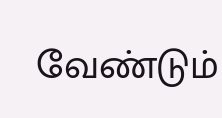வேண்டும்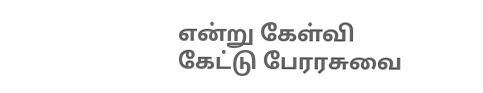என்று கேள்வி கேட்டு பேரரசுவை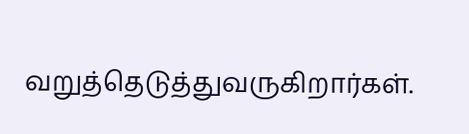வறுத்தெடுத்துவருகிறார்கள்.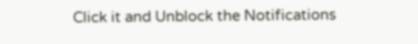Click it and Unblock the Notifications